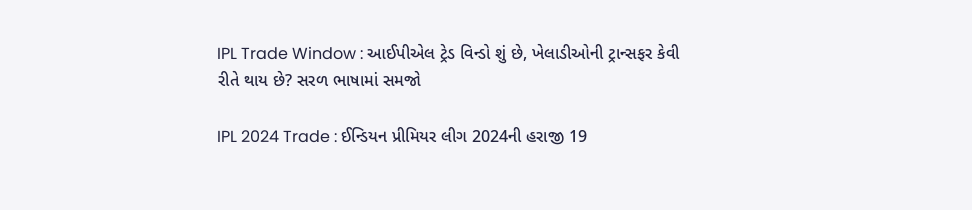IPL Trade Window : આઈપીએલ ટ્રેડ વિન્ડો શું છે, ખેલાડીઓની ટ્રાન્સફર કેવી રીતે થાય છે? સરળ ભાષામાં સમજો

IPL 2024 Trade : ઈન્ડિયન પ્રીમિયર લીગ 2024ની હરાજી 19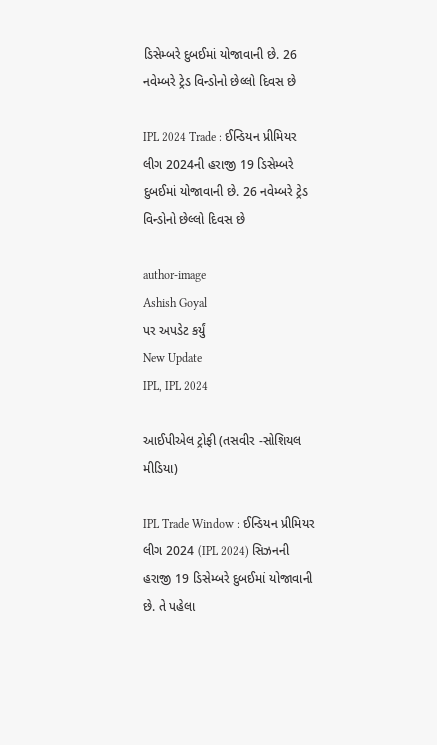ડિસેમ્બરે દુબઈમાં યોજાવાની છે. 26 નવેમ્બરે ટ્રેડ વિન્ડોનો છેલ્લો દિવસ છે

IPL 2024 Trade : ઈન્ડિયન પ્રીમિયર લીગ 2024ની હરાજી 19 ડિસેમ્બરે દુબઈમાં યોજાવાની છે. 26 નવેમ્બરે ટ્રેડ વિન્ડોનો છેલ્લો દિવસ છે

author-image
Ashish Goyal
પર અપડેટ કર્યું
New Update
IPL, IPL 2024

આઈપીએલ ટ્રોફી (તસવીર -સોશિયલ મીડિયા)

IPL Trade Window : ઈન્ડિયન પ્રીમિયર લીગ 2024 (IPL 2024) સિઝનની હરાજી 19 ડિસેમ્બરે દુબઈમાં યોજાવાની છે. તે પહેલા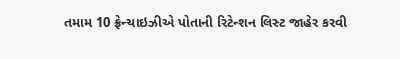તમામ 10 ફ્રેન્ચાઇઝીએ પોતાની રિટેન્શન લિસ્ટ જાહેર કરવી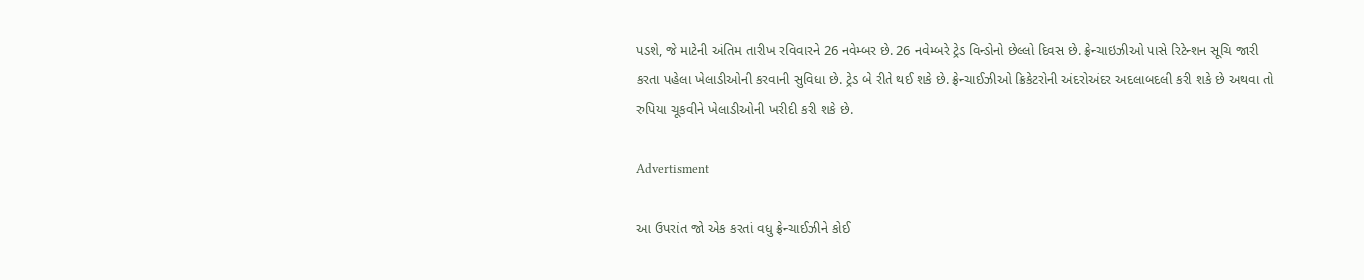પડશે, જે માટેની અંતિમ તારીખ રવિવારને 26 નવેમ્બર છે. 26 નવેમ્બરે ટ્રેડ વિન્ડોનો છેલ્લો દિવસ છે. ફ્રેન્ચાઇઝીઓ પાસે રિટેન્શન સૂચિ જારી કરતા પહેલા ખેલાડીઓની કરવાની સુવિધા છે. ટ્રેડ બે રીતે થઈ શકે છે. ફ્રેન્ચાઈઝીઓ ક્રિકેટરોની અંદરોઅંદર અદલાબદલી કરી શકે છે અથવા તો રુપિયા ચૂકવીને ખેલાડીઓની ખરીદી કરી શકે છે.

Advertisment

આ ઉપરાંત જો એક કરતાં વધુ ફ્રેન્ચાઈઝીને કોઈ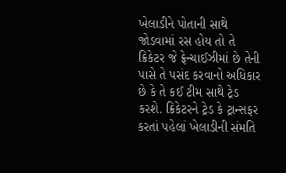ખેલાડીને પોતાની સાથે જોડવામાં રસ હોય તો તે ક્રિકેટર જે ફ્રેન્ચાઈઝીમાં છે તેની પાસે તે પસંદ કરવાનો અધિકાર છે કે તે કઈ ટીમ સાથે ટ્રેડ કરશે. ક્રિકેટરને ટ્રેડ કે ટ્રાન્સફર કરતાં પહેલાં ખેલાડીની સંમતિ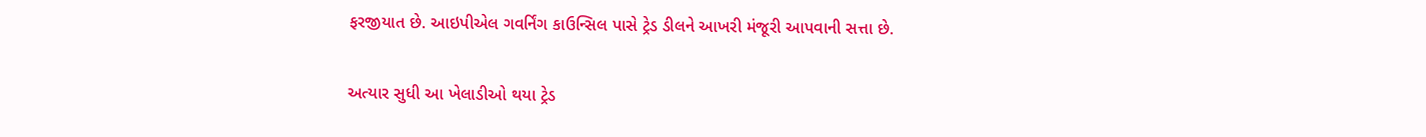ફરજીયાત છે. આઇપીએલ ગવર્નિંગ કાઉન્સિલ પાસે ટ્રેડ ડીલને આખરી મંજૂરી આપવાની સત્તા છે.

અત્યાર સુધી આ ખેલાડીઓ થયા ટ્રેડ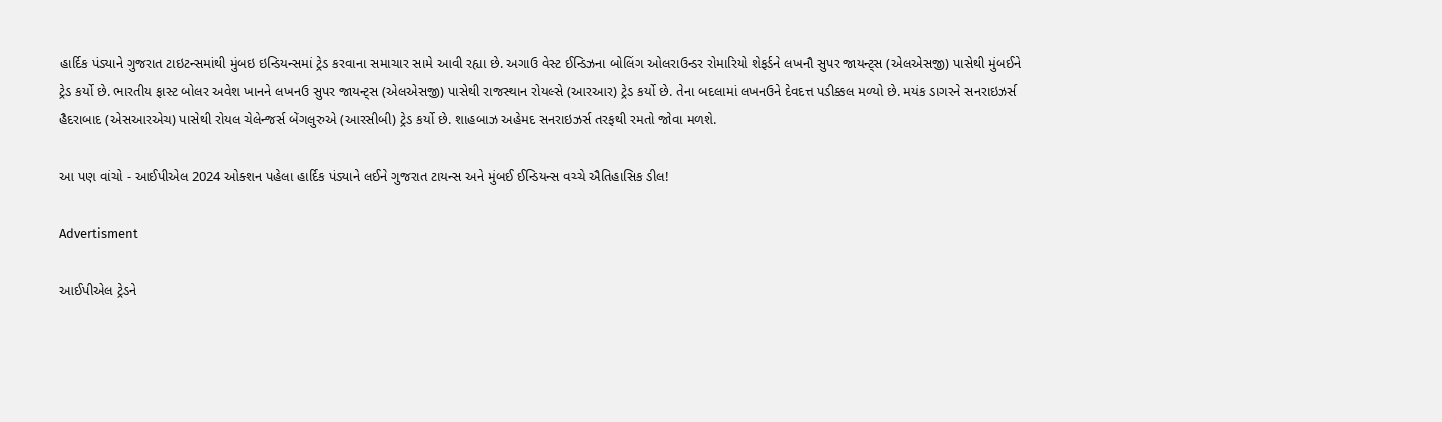હાર્દિક પંડ્યાને ગુજરાત ટાઇટન્સમાંથી મુંબઇ ઇન્ડિયન્સમાં ટ્રેડ કરવાના સમાચાર સામે આવી રહ્યા છે. અગાઉ વેસ્ટ ઈન્ડિઝના બોલિંગ ઓલરાઉન્ડર રોમારિયો શેફર્ડને લખનૌ સુપર જાયન્ટ્સ (એલએસજી) પાસેથી મુંબઈને ટ્રેડ કર્યો છે. ભારતીય ફાસ્ટ બોલર અવેશ ખાનને લખનઉ સુપર જાયન્ટ્સ (એલએસજી) પાસેથી રાજસ્થાન રોયલ્સે (આરઆર) ટ્રેડ કર્યો છે. તેના બદલામાં લખનઉને દેવદત્ત પડીક્કલ મળ્યો છે. મયંક ડાગરને સનરાઇઝર્સ હૈદરાબાદ (એસઆરએચ) પાસેથી રોયલ ચેલેન્જર્સ બેંગલુરુએ (આરસીબી) ટ્રેડ કર્યો છે. શાહબાઝ અહેમદ સનરાઇઝર્સ તરફથી રમતો જોવા મળશે.

આ પણ વાંચો - આઈપીએલ 2024 ઓક્શન પહેલા હાર્દિક પંડ્યાને લઈને ગુજરાત ટાયન્સ અને મુંબઈ ઈન્ડિયન્સ વચ્ચે ઐતિહાસિક ડીલ!

Advertisment

આઈપીએલ ટ્રેડને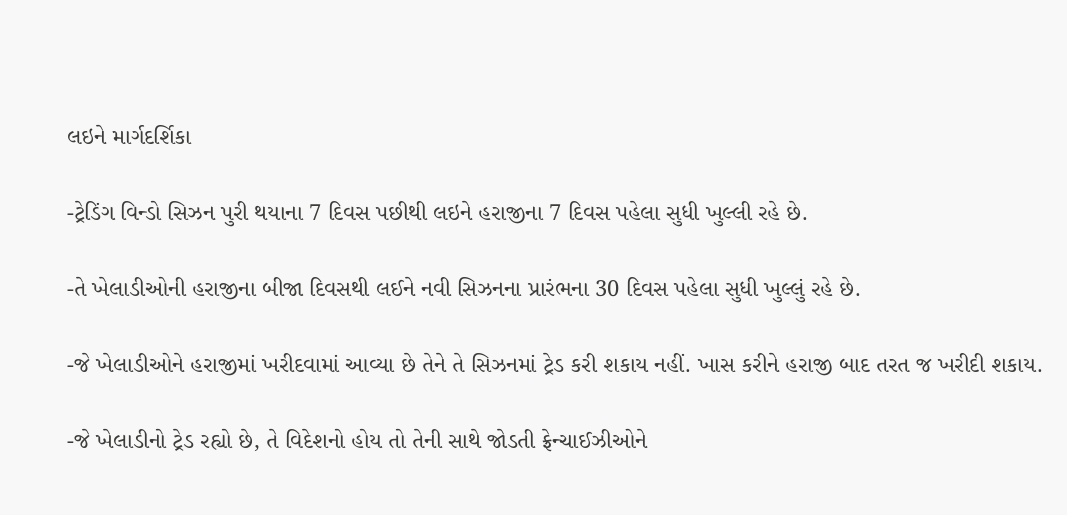લઇને માર્ગદર્શિકા

-ટ્રેડિંગ વિન્ડો સિઝન પુરી થયાના 7 દિવસ પછીથી લઇને હરાજીના 7 દિવસ પહેલા સુધી ખુલ્લી રહે છે.

-તે ખેલાડીઓની હરાજીના બીજા દિવસથી લઈને નવી સિઝનના પ્રારંભના 30 દિવસ પહેલા સુધી ખુલ્લું રહે છે.

-જે ખેલાડીઓને હરાજીમાં ખરીદવામાં આવ્યા છે તેને તે સિઝનમાં ટ્રેડ કરી શકાય નહીં. ખાસ કરીને હરાજી બાદ તરત જ ખરીદી શકાય.

-જે ખેલાડીનો ટ્રેડ રહ્યો છે, તે વિદેશનો હોય તો તેની સાથે જોડતી ફ્રેન્ચાઈઝીઓને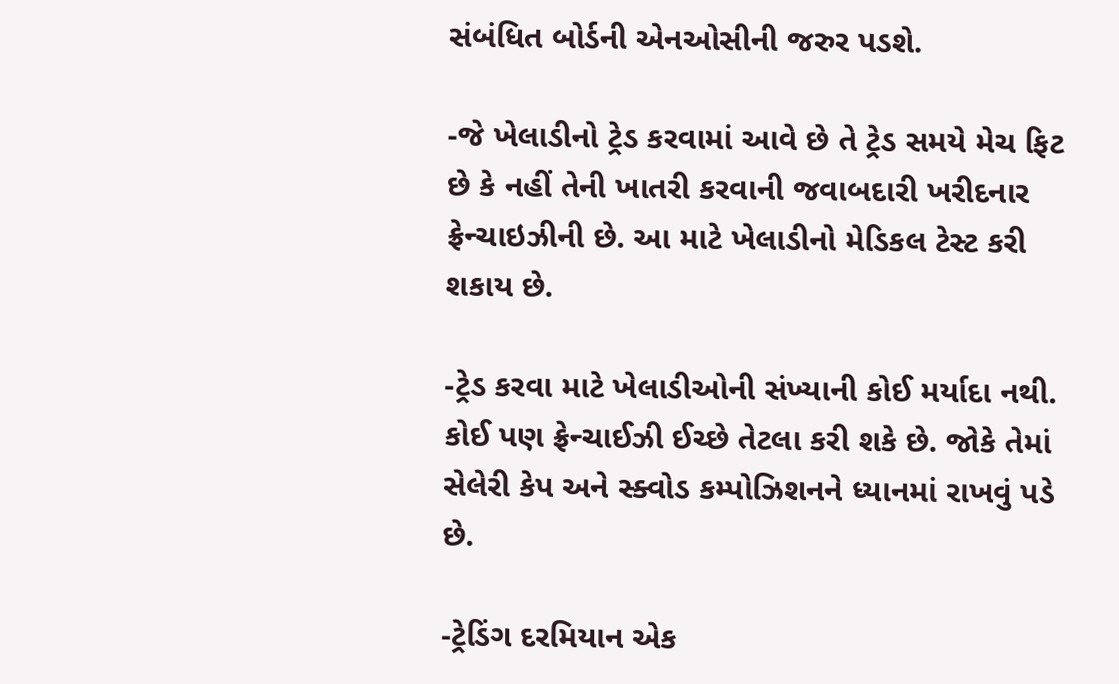સંબંધિત બોર્ડની એનઓસીની જરુર પડશે.

-જે ખેલાડીનો ટ્રેડ કરવામાં આવે છે તે ટ્રેડ સમયે મેચ ફિટ છે કે નહીં તેની ખાતરી કરવાની જવાબદારી ખરીદનાર ફ્રેન્ચાઇઝીની છે. આ માટે ખેલાડીનો મેડિકલ ટેસ્ટ કરી શકાય છે.

-ટ્રેડ કરવા માટે ખેલાડીઓની સંખ્યાની કોઈ મર્યાદા નથી. કોઈ પણ ફ્રેન્ચાઈઝી ઈચ્છે તેટલા કરી શકે છે. જોકે તેમાં સેલેરી કેપ અને સ્ક્વોડ કમ્પોઝિશનને ધ્યાનમાં રાખવું પડે છે.

-ટ્રેડિંગ દરમિયાન એક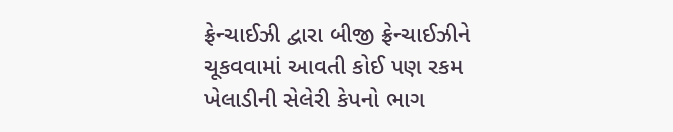ફ્રેન્ચાઈઝી દ્વારા બીજી ફ્રેન્ચાઈઝીને ચૂકવવામાં આવતી કોઈ પણ રકમ ખેલાડીની સેલેરી કેપનો ભાગ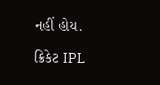નહીં હોય.

ક્રિકેટ IPL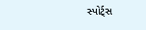સ્પોર્ટ્સ